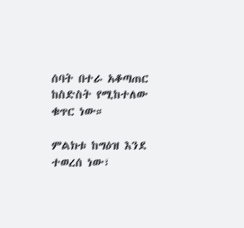ሰባት በተራ አቆጣጠር ከስድስት የሚከተለው ቁጥር ነው።

ምልክቱ ከግዕዝ እንደ ተወረሰ ነው፣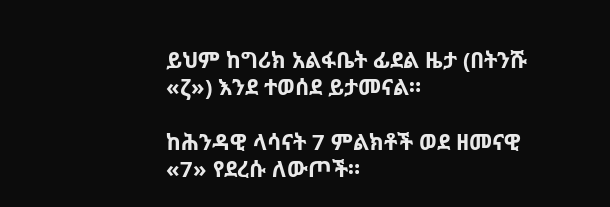ይህም ከግሪክ አልፋቤት ፊደል ዜታ (በትንሹ «ζ») እንደ ተወሰደ ይታመናል።

ከሕንዳዊ ላሳናት 7 ምልክቶች ወደ ዘመናዊ «7» የደረሱ ለውጦች።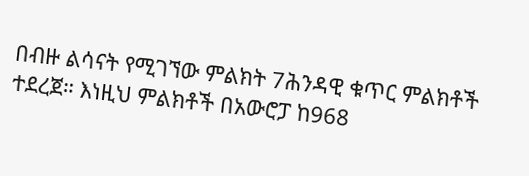በብዙ ልሳናት የሚገኘው ምልክት 7ሕንዳዊ ቁጥር ምልክቶች ተደረጀ። እነዚህ ምልክቶች በአውሮፓ ከ968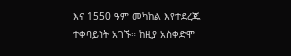እና 1550 ዓም መካከል እየተደረጁ ተቀባይነት አገኙ። ከዚያ አስቀድሞ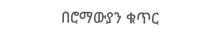በሮማውያን ቁጥር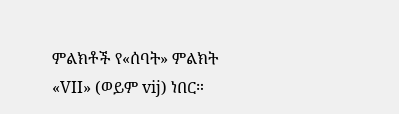ምልክቶች የ«ሰባት» ምልክት «VII» (ወይም vij) ነበር።